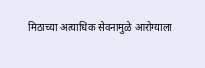मिठाच्या अत्याधिक सेवनामुळे आरोग्याला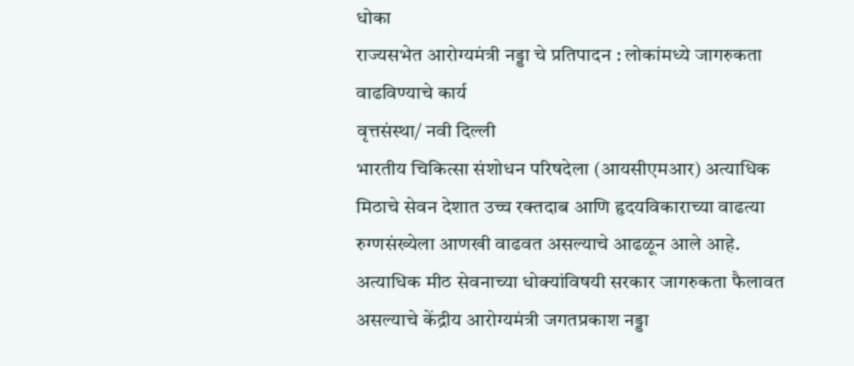धोका
राज्यसभेत आरोग्यमंत्री नड्डा चे प्रतिपादन : लोकांमध्ये जागरुकता वाढविण्याचे कार्य
वृत्तसंस्था/ नवी दिल्ली
भारतीय चिकित्सा संशोधन परिषदेला (आयसीएमआर) अत्याधिक मिठाचे सेवन देशात उच्च रक्तदाब आणि हृदयविकाराच्या वाढत्या रुग्णसंख्येला आणखी वाढवत असल्याचे आढळून आले आहे. अत्याधिक मीठ सेवनाच्या धोक्यांविषयी सरकार जागरुकता फैलावत असल्याचे केंद्रीय आरोग्यमंत्री जगतप्रकाश नड्डा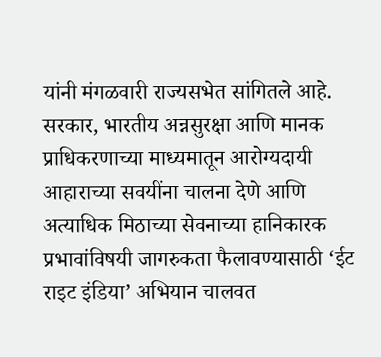यांनी मंगळवारी राज्यसभेत सांगितले आहे.
सरकार, भारतीय अन्नसुरक्षा आणि मानक प्राधिकरणाच्या माध्यमातून आरोग्यदायी आहाराच्या सवयींना चालना देणे आणि अत्याधिक मिठाच्या सेवनाच्या हानिकारक प्रभावांविषयी जागरुकता फैलावण्यासाठी ‘ईट राइट इंडिया’ अभियान चालवत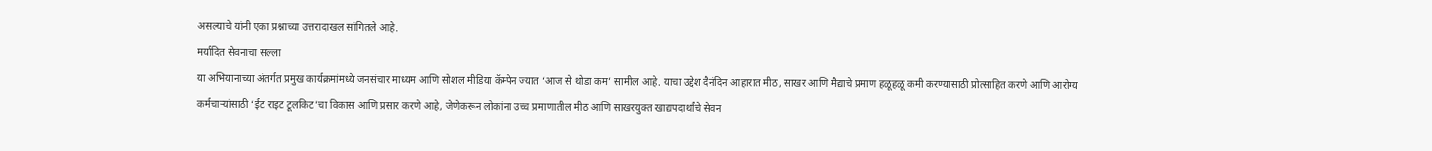असल्याचे यांनी एका प्रश्नाच्या उत्तरादाखल सांगितले आहे.
मर्यादित सेवनाचा सल्ला
या अभियानाच्या अंतर्गत प्रमुख कार्यक्रमांमध्ये जनसंचार माध्यम आणि सोशल मीडिया कॅम्पेन ज्यात ‘आज से थोडा कम’ सामील आहे. याचा उद्देश दैनंदिन आहारात मीठ, साखर आणि मैद्याचे प्रमाण हळूहळू कमी करण्यासाठी प्रोत्साहित करणे आणि आरोग्य कर्मचाऱ्यांसाठी ‘ईट राइट टूलकिट’चा विकास आणि प्रसार करणे आहे, जेणेकरून लोकांना उच्च प्रमाणातील मीठ आणि साखरयुक्त खाद्यपदार्थांचे सेवन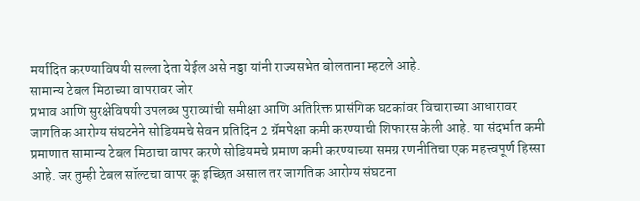मर्यादित करण्याविषयी सल्ला देता येईल असे नड्डा यांनी राज्यसभेत बोलताना म्हटले आहे.
सामान्य टेबल मिठाच्या वापरावर जोर
प्रभाव आणि सुरक्षेविषयी उपलब्ध पुराव्यांची समीक्षा आणि अतिरिक्त प्रासंगिक घटकांवर विचाराच्या आधारावर जागतिक आरोग्य संघटनेने सोडियमचे सेवन प्रतिदिन 2 ग्रॅमपेक्षा कमी करण्याची शिफारस केली आहे. या संदर्भात कमी प्रमाणात सामान्य टेबल मिठाचा वापर करणे सोडियमचे प्रमाण कमी करण्याच्या समग्र रणनीतिचा एक महत्त्वपूर्ण हिस्सा आहे. जर तुम्ही टेबल सॉल्टचा वापर कू इच्छित असाल तर जागतिक आरोग्य संघटना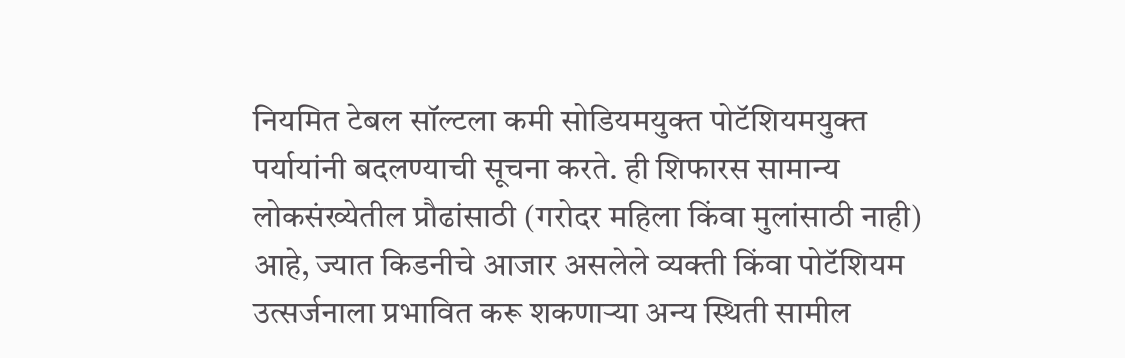नियमित टेबल सॉल्टला कमी सोडियमयुक्त पोटॅशियमयुक्त पर्यायांनी बदलण्याची सूचना करते. ही शिफारस सामान्य लोकसंख्येतील प्रौढांसाठी (गरोदर महिला किंवा मुलांसाठी नाही) आहे, ज्यात किडनीचे आजार असलेले व्यक्ती किंवा पोटॅशियम उत्सर्जनाला प्रभावित करू शकणाऱ्या अन्य स्थिती सामील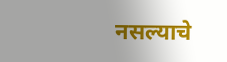नसल्याचे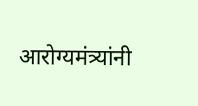आरोग्यमंत्र्यांनी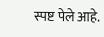स्पष्ट पेले आहे.